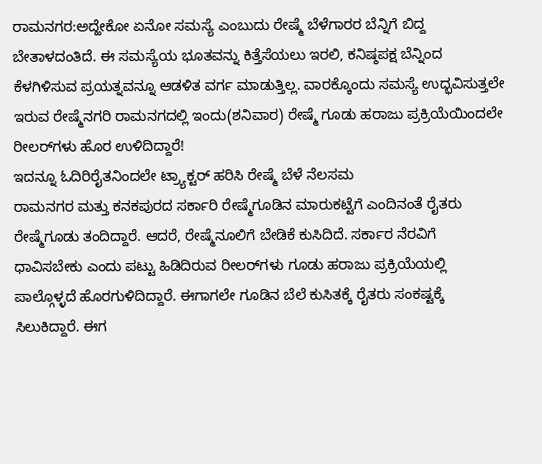ರಾಮನಗರ:ಅದ್ಹೇಕೋ ಏನೋ ಸಮಸ್ಯೆ ಎಂಬುದು ರೇಷ್ಮೆ ಬೆಳೆಗಾರರ ಬೆನ್ನಿಗೆ ಬಿದ್ದ ಬೇತಾಳದಂತಿದೆ. ಈ ಸಮಸ್ಯೆಯ ಭೂತವನ್ನು ಕಿತ್ತೆಸೆಯಲು ಇರಲಿ, ಕನಿಷ್ಠಪಕ್ಷ ಬೆನ್ನಿಂದ ಕೆಳಗಿಳಿಸುವ ಪ್ರಯತ್ನವನ್ನೂ ಆಡಳಿತ ವರ್ಗ ಮಾಡುತ್ತಿಲ್ಲ. ವಾರಕ್ಕೊಂದು ಸಮಸ್ಯೆ ಉದ್ಭವಿಸುತ್ತಲೇ ಇರುವ ರೇಷ್ಮೆನಗರಿ ರಾಮನಗದಲ್ಲಿ ಇಂದು(ಶನಿವಾರ) ರೇಷ್ಮೆ ಗೂಡು ಹರಾಜು ಪ್ರಕ್ರಿಯೆಯಿಂದಲೇ ರೀಲರ್‌ಗಳು ಹೊರ ಉಳಿದಿದ್ದಾರೆ!
ಇದನ್ನೂ ಓದಿರಿರೈತನಿಂದಲೇ ಟ್ರ್ಯಾಕ್ಟರ್ ಹರಿಸಿ ರೇಷ್ಮೆ ಬೆಳೆ ನೆಲಸಮ
ರಾಮನಗರ ಮತ್ತು ಕನಕಪುರದ ಸರ್ಕಾರಿ ರೇಷ್ಮೆಗೂಡಿನ ಮಾರುಕಟ್ಟೆಗೆ ಎಂದಿನಂತೆ ರೈತರು ರೇಷ್ಮೆಗೂಡು ತಂದಿದ್ದಾರೆ. ಆದರೆ, ರೇಷ್ಮೆನೂಲಿಗೆ ಬೇಡಿಕೆ ಕುಸಿದಿದೆ. ಸರ್ಕಾರ ನೆರವಿಗೆ ಧಾವಿಸಬೇಕು ಎಂದು ಪಟ್ಟು ಹಿಡಿದಿರುವ ರೀಲರ್‌ಗಳು ಗೂಡು ಹರಾಜು ಪ್ರಕ್ರಿಯೆಯಲ್ಲಿ ಪಾಲ್ಗೊಳ್ಳದೆ ಹೊರಗುಳಿದಿದ್ದಾರೆ. ಈಗಾಗಲೇ ಗೂಡಿನ ಬೆಲೆ ಕುಸಿತಕ್ಕೆ ರೈತರು ಸಂಕಷ್ಟಕ್ಕೆ ಸಿಲುಕಿದ್ದಾರೆ. ಈಗ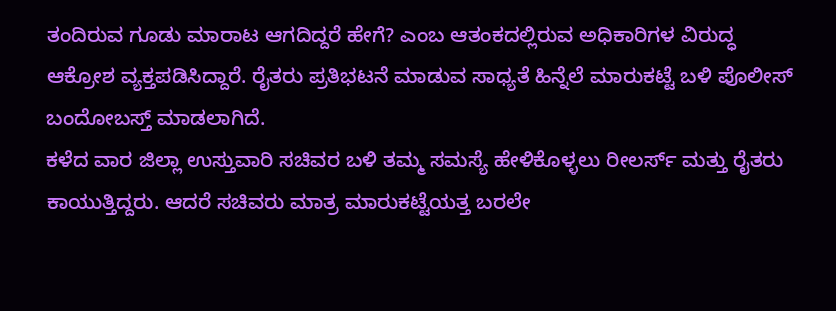ತಂದಿರುವ ಗೂಡು ಮಾರಾಟ ಆಗದಿದ್ದರೆ ಹೇಗೆ? ಎಂಬ ಆತಂಕದಲ್ಲಿರುವ ಅಧಿಕಾರಿಗಳ ವಿರುದ್ಧ ಆಕ್ರೋಶ ವ್ಯಕ್ತಪಡಿಸಿದ್ದಾರೆ. ರೈತರು ಪ್ರತಿಭಟನೆ ಮಾಡುವ ಸಾಧ್ಯತೆ ಹಿನ್ನೆಲೆ ಮಾರುಕಟ್ಟೆ ಬಳಿ ಪೊಲೀಸ್ ಬಂದೋಬಸ್ತ್ ಮಾಡಲಾಗಿದೆ.
ಕಳೆದ ವಾರ ಜಿಲ್ಲಾ ಉಸ್ತುವಾರಿ ಸಚಿವರ ಬಳಿ ತಮ್ಮ ಸಮಸ್ಯೆ ಹೇಳಿಕೊಳ್ಳಲು ರೀಲರ್ಸ್ ಮತ್ತು ರೈತರು ಕಾಯುತ್ತಿದ್ದರು. ಆದರೆ ಸಚಿವರು ಮಾತ್ರ ಮಾರುಕಟ್ಟೆಯತ್ತ ಬರಲೇ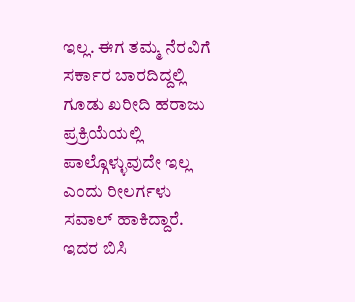ಇಲ್ಲ. ಈಗ ತಮ್ಮ ನೆರವಿಗೆ ಸರ್ಕಾರ ಬಾರದಿದ್ದಲ್ಲಿ ಗೂಡು ಖರೀದಿ ಹರಾಜು ಪ್ರಕ್ರಿಯೆಯಲ್ಲಿ ಪಾಲ್ಗೊಳ್ಳುವುದೇ ಇಲ್ಲ ಎಂದು ರೀಲರ್ಗಳು ಸವಾಲ್ ಹಾಕಿದ್ದಾರೆ. ಇದರ ಬಿಸಿ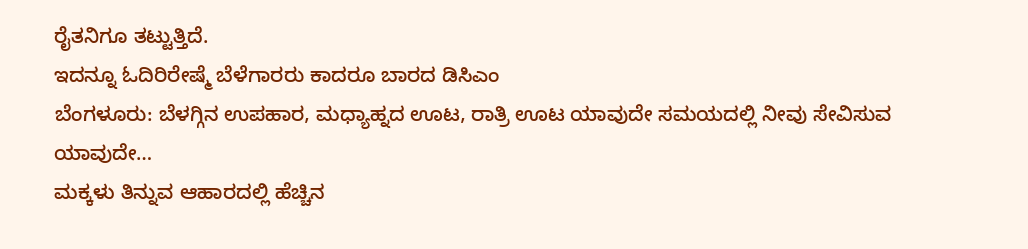ರೈತನಿಗೂ ತಟ್ಟುತ್ತಿದೆ.
ಇದನ್ನೂ ಓದಿರಿರೇಷ್ಮೆ ಬೆಳೆಗಾರರು ಕಾದರೂ ಬಾರದ ಡಿಸಿಎಂ
ಬೆಂಗಳೂರು: ಬೆಳಗ್ಗಿನ ಉಪಹಾರ, ಮಧ್ಯಾಹ್ನದ ಊಟ, ರಾತ್ರಿ ಊಟ ಯಾವುದೇ ಸಮಯದಲ್ಲಿ ನೀವು ಸೇವಿಸುವ ಯಾವುದೇ…
ಮಕ್ಕಳು ತಿನ್ನುವ ಆಹಾರದಲ್ಲಿ ಹೆಚ್ಚಿನ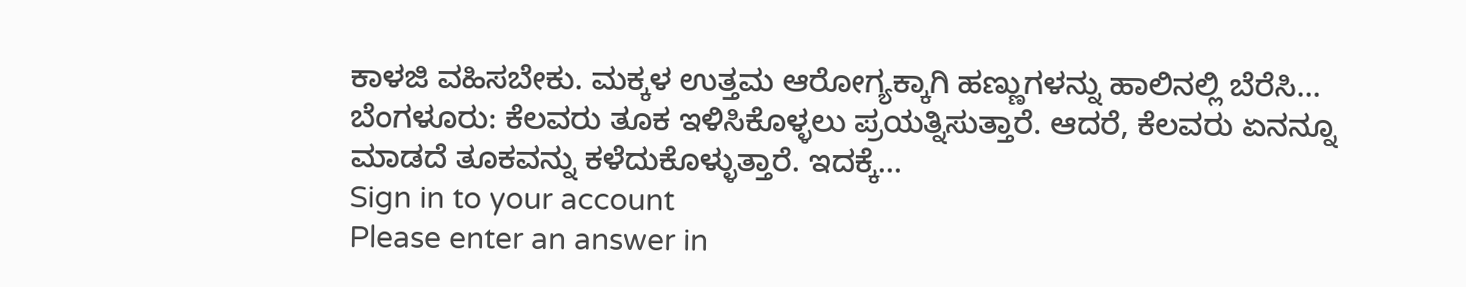ಕಾಳಜಿ ವಹಿಸಬೇಕು. ಮಕ್ಕಳ ಉತ್ತಮ ಆರೋಗ್ಯಕ್ಕಾಗಿ ಹಣ್ಣುಗಳನ್ನು ಹಾಲಿನಲ್ಲಿ ಬೆರೆಸಿ…
ಬೆಂಗಳೂರು: ಕೆಲವರು ತೂಕ ಇಳಿಸಿಕೊಳ್ಳಲು ಪ್ರಯತ್ನಿಸುತ್ತಾರೆ. ಆದರೆ, ಕೆಲವರು ಏನನ್ನೂ ಮಾಡದೆ ತೂಕವನ್ನು ಕಳೆದುಕೊಳ್ಳುತ್ತಾರೆ. ಇದಕ್ಕೆ…
Sign in to your account
Please enter an answer in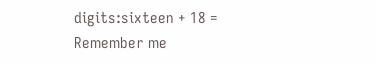digits:sixteen + 18 =
Remember me